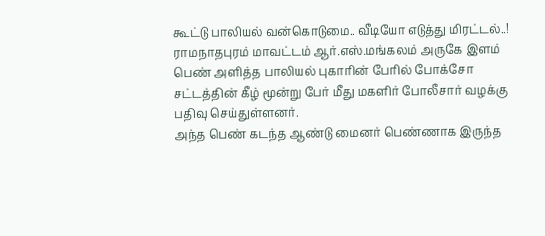கூட்டு பாலியல் வன்கொடுமை.. வீடியோ எடுத்து மிரட்டல்..!
ராமநாதபுரம் மாவட்டம் ஆர்.எஸ்.மங்கலம் அருகே இளம் பெண் அளித்த பாலியல் புகாரின் பேரில் போக்சோ சட்டத்தின் கீழ் மூன்று பேர் மீது மகளிர் போலீசார் வழக்கு பதிவு செய்துள்ளனர்.
அந்த பெண் கடந்த ஆண்டு மைனர் பெண்ணாக இருந்த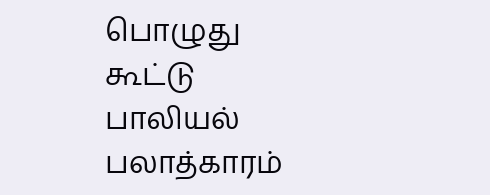பொழுது கூட்டு பாலியல் பலாத்காரம்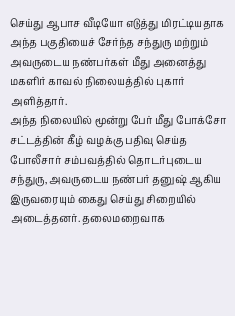செய்து ஆபாச வீடியோ எடுத்து மிரட்டியதாக அந்த பகுதியைச் சேர்ந்த சந்துரு மற்றும் அவருடைய நண்பர்கள் மீது அனைத்து மகளிர் காவல் நிலையத்தில் புகார் அளித்தார்.
அந்த நிலையில் மூன்று பேர் மீது போக்சோ சட்டத்தின் கீழ் வழக்கு பதிவு செய்த போலீசார் சம்பவத்தில் தொடர்புடைய சந்துரு, அவருடைய நண்பர் தனுஷ் ஆகிய இருவரையும் கைது செய்து சிறையில் அடைத்தனர். தலைமறைவாக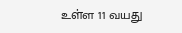உள்ள 11 வயது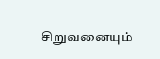சிறுவனையும்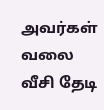அவர்கள் வலை வீசி தேடி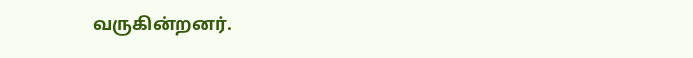வருகின்றனர்.